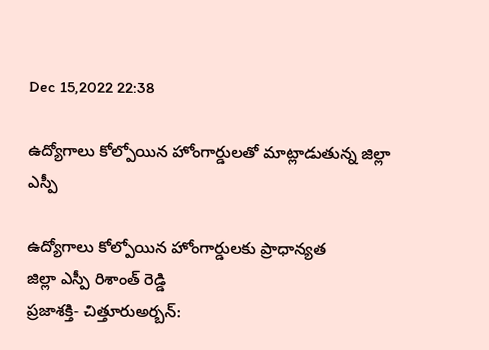Dec 15,2022 22:38

ఉద్యోగాలు కోల్పోయిన హోంగార్డులతో మాట్లాడుతున్న జిల్లా ఎస్పీ

ఉద్యోగాలు కోల్పోయిన హోంగార్డులకు ప్రాధాన్యత
జిల్లా ఎస్పీ రిశాంత్‌ రెడ్డి
ప్రజాశక్తి- చిత్తూరుఅర్బన్‌: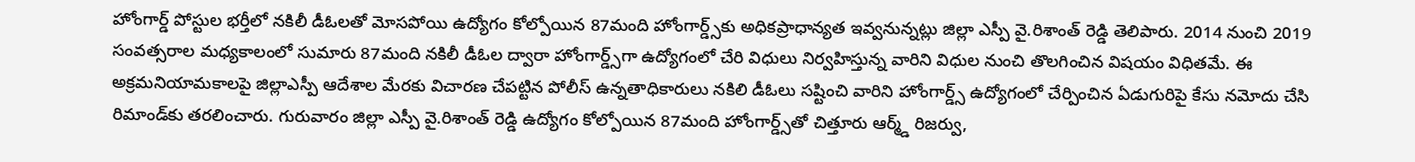హోంగార్డ్‌ పోస్టుల భర్తీలో నకిలీ డీఓలతో మోసపోయి ఉద్యోగం కోల్పోయిన 87మంది హోంగార్డ్స్‌కు అధికప్రాధాన్యత ఇవ్వనున్నట్లు జిల్లా ఎస్పీ వై.రిశాంత్‌ రెడ్డి తెలిపారు. 2014 నుంచి 2019 సంవత్సరాల మధ్యకాలంలో సుమారు 87మంది నకిలీ డీఓల ద్వారా హోంగార్డ్స్‌గా ఉద్యోగంలో చేరి విధులు నిర్వహిస్తున్న వారిని విధుల నుంచి తొలగించిన విషయం విధితమే. ఈ అక్రమనియామకాలపై జిల్లాఎస్పీ ఆదేశాల మేరకు విచారణ చేపట్టిన పోలీస్‌ ఉన్నతాధికారులు నకిలి డీఓలు సష్టించి వారిని హోంగార్డ్స్‌ ఉద్యోగంలో చేర్పించిన ఏడుగురిపై కేసు నమోదు చేసి రిమాండ్‌కు తరలించారు. గురువారం జిల్లా ఎస్పీ వై.రిశాంత్‌ రెడ్డి ఉద్యోగం కోల్పోయిన 87మంది హోంగార్డ్స్‌తో చిత్తూరు ఆర్మ్డ్‌ రిజర్వు,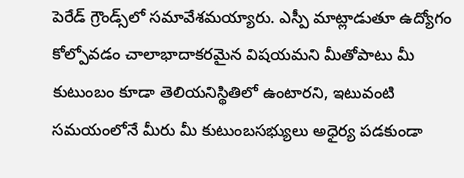పెరేడ్‌ గ్రౌండ్స్‌లో సమావేశమయ్యారు. ఎస్పీ మాట్లాడుతూ ఉద్యోగం కోల్పోవడం చాలాభాదాకరమైన విషయమని మీతోపాటు మీ కుటుంబం కూడా తెలియనిస్థితిలో ఉంటారని, ఇటువంటి సమయంలోనే మీరు మీ కుటుంబసభ్యులు అధైర్య పడకుండా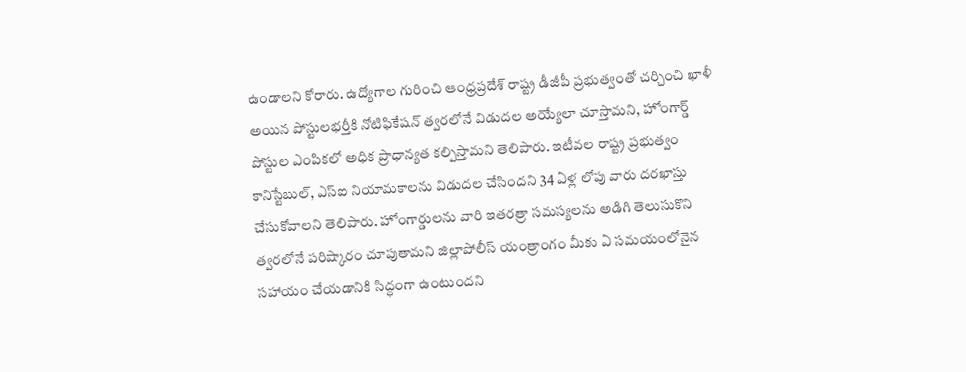ఉండాలని కోరారు. ఉద్యోగాల గురించి ఆంధ్రప్రదేశ్‌ రాష్ట్ర డీజీపీ ప్రభుత్వంతో చర్చించి ఖాళీ అయిన పోస్టులభర్తీకి నోటిఫికేషన్‌ త్వరలోనే విడుదల అయ్యేలా చూస్తామని, హోంగార్డ్‌ పోస్టుల ఎంపికలో అధిక ప్రాధాన్యత కల్పిస్తామని తెలిపారు. ఇటీవల రాష్ట్ర ప్రభుత్వం కానిస్టేబుల్‌, ఎస్‌ఐ నియామకాలను విడుదల చేసిందని 34 ఏళ్ల లోపు వారు దరఖాస్తు చేసుకోవాలని తెలిపారు. హోంగార్డులను వారి ఇతరత్రా సమస్యలను అడిగి తెలుసుకొని త్వరలోనే పరిష్కారం చూపుతామని జిల్లాపోలీస్‌ యంత్రాంగం మీకు ఏ సమయంలోనైన సహాయం చేయడానికి సిద్ధంగా ఉంటుందని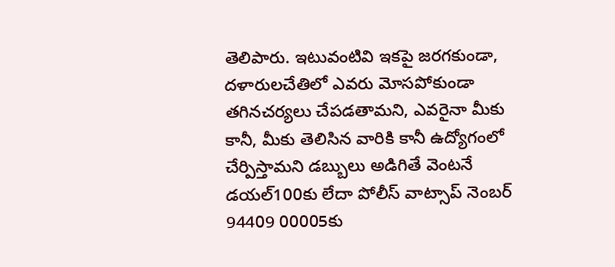తెలిపారు. ఇటువంటివి ఇకపై జరగకుండా, దళారులచేతిలో ఎవరు మోసపోకుండా తగినచర్యలు చేపడతామని, ఎవరైనా మీకు కానీ, మీకు తెలిసిన వారికి కానీ ఉద్యోగంలో చేర్పిస్తామని డబ్బులు అడిగితే వెంటనే డయల్‌100కు లేదా పోలీస్‌ వాట్సాప్‌ నెంబర్‌ 94409 00005కు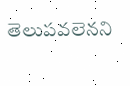తెలుపవలెనని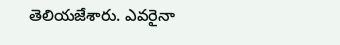తెలియజేశారు. ఎవరైనా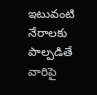ఇటువంటి నేరాలకు పాల్పడితే వారిపై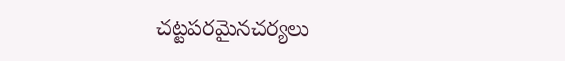చట్టపరమైనచర్యలు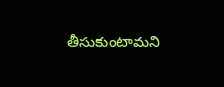తీసుకుంటామని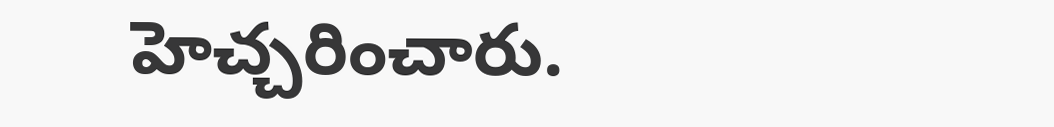హెచ్చరించారు.